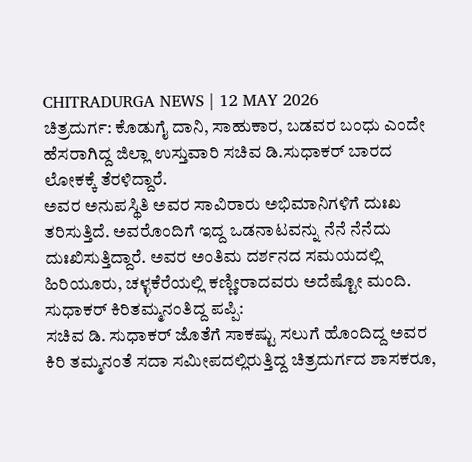CHITRADURGA NEWS | 12 MAY 2026
ಚಿತ್ರದುರ್ಗ: ಕೊಡುಗೈ ದಾನಿ, ಸಾಹುಕಾರ, ಬಡವರ ಬಂಧು ಎಂದೇ ಹೆಸರಾಗಿದ್ದ ಜಿಲ್ಲಾ ಉಸ್ತುವಾರಿ ಸಚಿವ ಡಿ.ಸುಧಾಕರ್ ಬಾರದ ಲೋಕಕ್ಕೆ ತೆರಳಿದ್ದಾರೆ.
ಅವರ ಅನುಪಸ್ಥಿತಿ ಅವರ ಸಾವಿರಾರು ಅಭಿಮಾನಿಗಳಿಗೆ ದುಃಖ ತರಿಸುತ್ತಿದೆ. ಅವರೊಂದಿಗೆ ಇದ್ದ ಒಡನಾಟವನ್ನು ನೆನೆ ನೆನೆದು ದುಃಖಿಸುತ್ತಿದ್ದಾರೆ. ಅವರ ಅಂತಿಮ ದರ್ಶನದ ಸಮಯದಲ್ಲಿ ಹಿರಿಯೂರು, ಚಳ್ಳಕೆರೆಯಲ್ಲಿ ಕಣ್ಣೀರಾದವರು ಅದೆಷ್ಟೋ ಮಂದಿ.
ಸುಧಾಕರ್ ಕಿರಿತಮ್ಮನಂತಿದ್ದ ಪಪ್ಪಿ:
ಸಚಿವ ಡಿ. ಸುಧಾಕರ್ ಜೊತೆಗೆ ಸಾಕಷ್ಟು ಸಲುಗೆ ಹೊಂದಿದ್ದ ಅವರ ಕಿರಿ ತಮ್ಮನಂತೆ ಸದಾ ಸಮೀಪದಲ್ಲಿರುತ್ತಿದ್ದ ಚಿತ್ರದುರ್ಗದ ಶಾಸಕರೂ,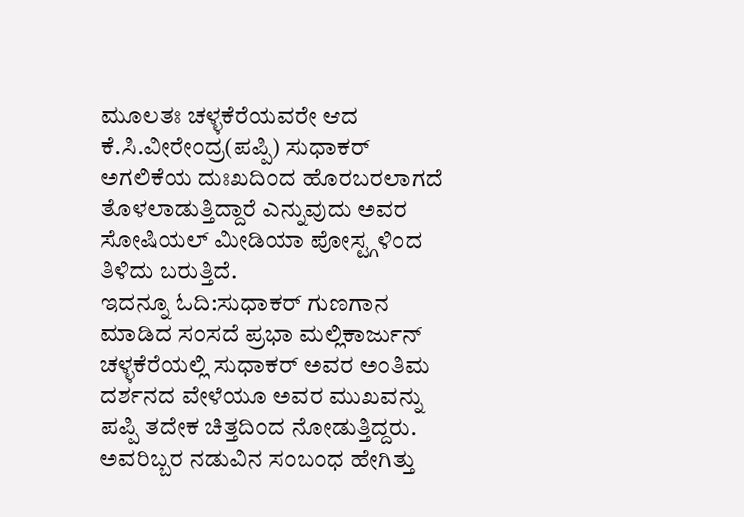ಮೂಲತಃ ಚಳ್ಳಕೆರೆಯವರೇ ಆದ ಕೆ.ಸಿ.ವೀರೇಂದ್ರ(ಪಪ್ಪಿ) ಸುಧಾಕರ್ ಅಗಲಿಕೆಯ ದುಃಖದಿಂದ ಹೊರಬರಲಾಗದೆ ತೊಳಲಾಡುತ್ತಿದ್ದಾರೆ ಎನ್ನುವುದು ಅವರ ಸೋಷಿಯಲ್ ಮೀಡಿಯಾ ಪೋಸ್ಟ್ಗಳಿಂದ ತಿಳಿದು ಬರುತ್ತಿದೆ.
ಇದನ್ನೂ ಓದಿ:ಸುಧಾಕರ್ ಗುಣಗಾನ ಮಾಡಿದ ಸಂಸದೆ ಪ್ರಭಾ ಮಲ್ಲಿಕಾರ್ಜುನ್
ಚಳ್ಳಕೆರೆಯಲ್ಲಿ ಸುಧಾಕರ್ ಅವರ ಅಂತಿಮ ದರ್ಶನದ ವೇಳೆಯೂ ಅವರ ಮುಖವನ್ನು ಪಪ್ಪಿ ತದೇಕ ಚಿತ್ತದಿಂದ ನೋಡುತ್ತಿದ್ದರು. ಅವರಿಬ್ಬರ ನಡುವಿನ ಸಂಬಂಧ ಹೇಗಿತ್ತು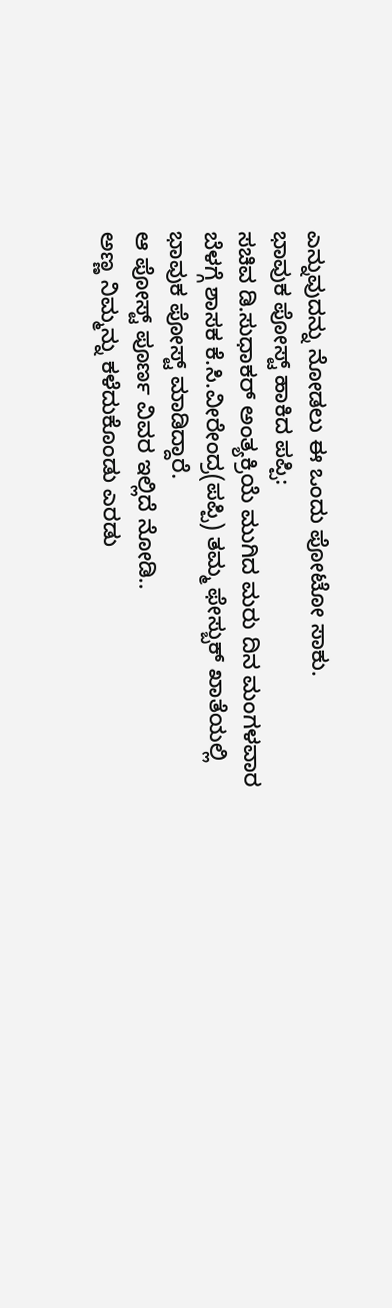ಎನ್ನುವುದನ್ನು ನೋಡಲು ಈ ಒಂದು ಪೋಟೋ ಸಾಕು.
ಭಾವುಕ ಪೋಸ್ಟ್ ಹಾಕಿದ ಪಪ್ಪಿ:
ಸಚಿವ ಡಿ.ಸುಧಾಕರ್ ಅಂತ್ಯಕ್ರಿಯೆ ಮುಗಿದ ಮರು ದಿನ ಮಂಗಳವಾರ ಬೆಳಗ್ಗೆ ಶಾಸಕ ಕೆ.ಸಿ.ವೀರೇಂದ್ರ(ಪಪ್ಪಿ) ತಮ್ಮ ಫೇಸ್ಬುಕ್ ಖಾತೆಯಲ್ಲಿ ಭಾವುಕ ಪೋಸ್ಟ್ ಮಾಡಿದ್ದಾರೆ.
ಆ ಪೋಸ್ಟ್ ಪೂರ್ಣ ವಿವರ ಇಲ್ಲಿದೆ ನೋಡಿ..
ಅಣ್ಣ ನಿಮ್ಮನ್ನು ಕಳೆದುಕೊಂಡು ಎರಡು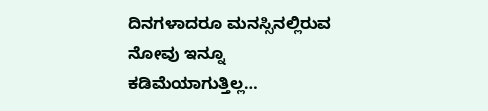ದಿನಗಳಾದರೂ ಮನಸ್ಸಿನಲ್ಲಿರುವ ನೋವು ಇನ್ನೂ ಕಡಿಮೆಯಾಗುತ್ತಿಲ್ಲ…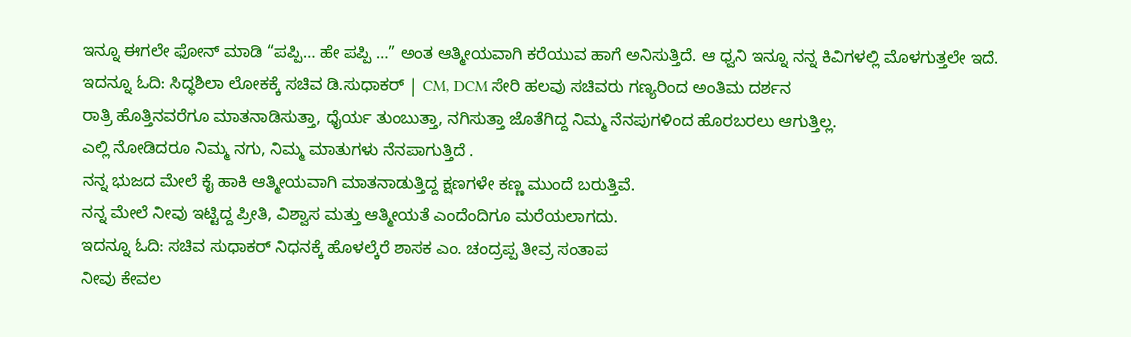ಇನ್ನೂ ಈಗಲೇ ಫೋನ್ ಮಾಡಿ “ಪಪ್ಪಿ… ಹೇ ಪಪ್ಪಿ …” ಅಂತ ಆತ್ಮೀಯವಾಗಿ ಕರೆಯುವ ಹಾಗೆ ಅನಿಸುತ್ತಿದೆ. ಆ ಧ್ವನಿ ಇನ್ನೂ ನನ್ನ ಕಿವಿಗಳಲ್ಲಿ ಮೊಳಗುತ್ತಲೇ ಇದೆ.
ಇದನ್ನೂ ಓದಿ: ಸಿದ್ಧಶಿಲಾ ಲೋಕಕ್ಕೆ ಸಚಿವ ಡಿ.ಸುಧಾಕರ್ | CM, DCM ಸೇರಿ ಹಲವು ಸಚಿವರು ಗಣ್ಯರಿಂದ ಅಂತಿಮ ದರ್ಶನ
ರಾತ್ರಿ ಹೊತ್ತಿನವರೆಗೂ ಮಾತನಾಡಿಸುತ್ತಾ, ಧೈರ್ಯ ತುಂಬುತ್ತಾ, ನಗಿಸುತ್ತಾ ಜೊತೆಗಿದ್ದ ನಿಮ್ಮ ನೆನಪುಗಳಿಂದ ಹೊರಬರಲು ಆಗುತ್ತಿಲ್ಲ.
ಎಲ್ಲಿ ನೋಡಿದರೂ ನಿಮ್ಮ ನಗು, ನಿಮ್ಮ ಮಾತುಗಳು ನೆನಪಾಗುತ್ತಿದೆ .
ನನ್ನ ಭುಜದ ಮೇಲೆ ಕೈ ಹಾಕಿ ಆತ್ಮೀಯವಾಗಿ ಮಾತನಾಡುತ್ತಿದ್ದ ಕ್ಷಣಗಳೇ ಕಣ್ಣ ಮುಂದೆ ಬರುತ್ತಿವೆ.
ನನ್ನ ಮೇಲೆ ನೀವು ಇಟ್ಟಿದ್ದ ಪ್ರೀತಿ, ವಿಶ್ವಾಸ ಮತ್ತು ಆತ್ಮೀಯತೆ ಎಂದೆಂದಿಗೂ ಮರೆಯಲಾಗದು.
ಇದನ್ನೂ ಓದಿ: ಸಚಿವ ಸುಧಾಕರ್ ನಿಧನಕ್ಕೆ ಹೊಳಲ್ಕೆರೆ ಶಾಸಕ ಎಂ. ಚಂದ್ರಪ್ಪ ತೀವ್ರ ಸಂತಾಪ
ನೀವು ಕೇವಲ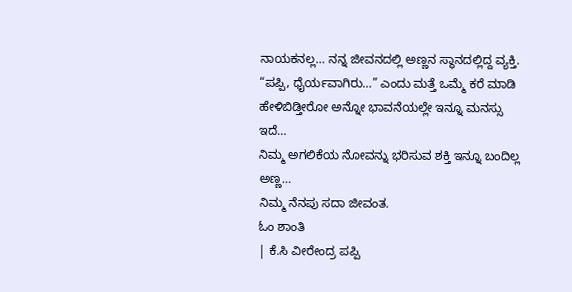ನಾಯಕನಲ್ಲ… ನನ್ನ ಜೀವನದಲ್ಲಿ ಅಣ್ಣನ ಸ್ಥಾನದಲ್ಲಿದ್ದ ವ್ಯಕ್ತಿ.
“ಪಪ್ಪಿ, ಧೈರ್ಯವಾಗಿರು…” ಎಂದು ಮತ್ತೆ ಒಮ್ಮೆ ಕರೆ ಮಾಡಿ ಹೇಳಿಬಿಡ್ತೀರೋ ಅನ್ನೋ ಭಾವನೆಯಲ್ಲೇ ಇನ್ನೂ ಮನಸ್ಸು ಇದೆ…
ನಿಮ್ಮ ಅಗಲಿಕೆಯ ನೋವನ್ನು ಭರಿಸುವ ಶಕ್ತಿ ಇನ್ನೂ ಬಂದಿಲ್ಲ ಅಣ್ಣ…
ನಿಮ್ಮ ನೆನಪು ಸದಾ ಜೀವಂತ.
ಓಂ ಶಾಂತಿ
| ಕೆ.ಸಿ ವೀರೇಂದ್ರ ಪಪ್ಪಿ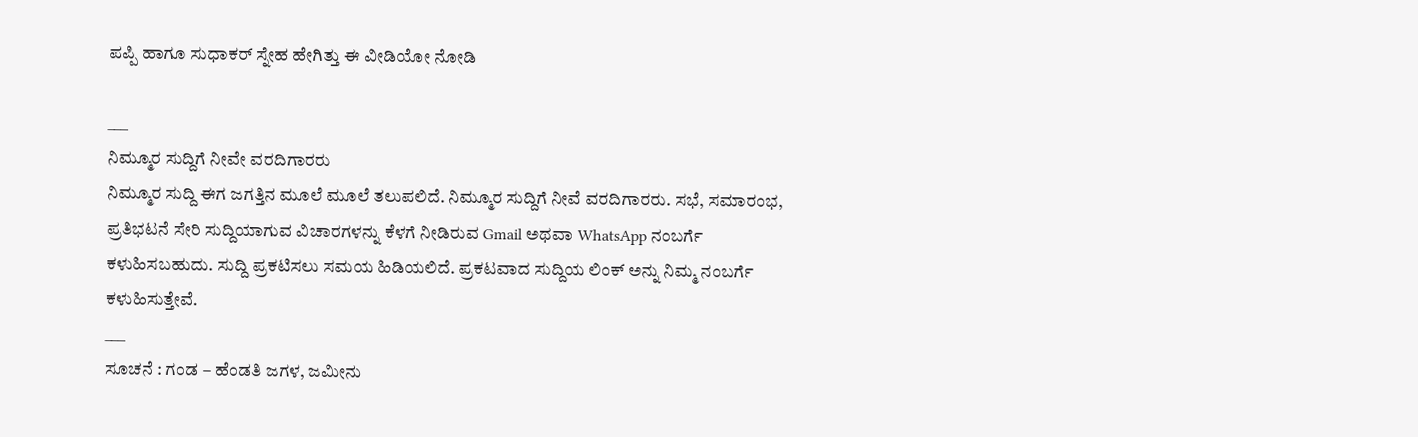ಪಪ್ಪಿ ಹಾಗೂ ಸುಧಾಕರ್ ಸ್ನೇಹ ಹೇಗಿತ್ತು ಈ ವೀಡಿಯೋ ನೋಡಿ

___
ನಿಮ್ಮೂರ ಸುದ್ದಿಗೆ ನೀವೇ ವರದಿಗಾರರು
ನಿಮ್ಮೂರ ಸುದ್ದಿ ಈಗ ಜಗತ್ತಿನ ಮೂಲೆ ಮೂಲೆ ತಲುಪಲಿದೆ. ನಿಮ್ಮೂರ ಸುದ್ದಿಗೆ ನೀವೆ ವರದಿಗಾರರು. ಸಭೆ, ಸಮಾರಂಭ, ಪ್ರತಿಭಟನೆ ಸೇರಿ ಸುದ್ದಿಯಾಗುವ ವಿಚಾರಗಳನ್ನು ಕೆಳಗೆ ನೀಡಿರುವ Gmail ಅಥವಾ WhatsApp ನಂಬರ್ಗೆ ಕಳುಹಿಸಬಹುದು. ಸುದ್ದಿ ಪ್ರಕಟಿಸಲು ಸಮಯ ಹಿಡಿಯಲಿದೆ. ಪ್ರಕಟವಾದ ಸುದ್ದಿಯ ಲಿಂಕ್ ಅನ್ನು ನಿಮ್ಮ ನಂಬರ್ಗೆ ಕಳುಹಿಸುತ್ತೇವೆ.
___
ಸೂಚನೆ : ಗಂಡ – ಹೆಂಡತಿ ಜಗಳ, ಜಮೀನು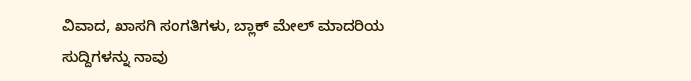ವಿವಾದ, ಖಾಸಗಿ ಸಂಗತಿಗಳು, ಬ್ಲಾಕ್ ಮೇಲ್ ಮಾದರಿಯ ಸುದ್ದಿಗಳನ್ನು ನಾವು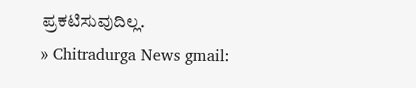ಪ್ರಕಟಿಸುವುದಿಲ್ಲ.
» Chitradurga News gmail: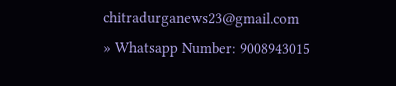chitradurganews23@gmail.com
» Whatsapp Number: 9008943015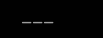___